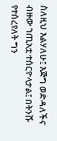ስለዚህ እልሃለሁ፤ እጅግ ወድዳለችና ብዙው ኀጢአቷ ተሰርዮላታል፤ በትንሹ የተሰረየለት ግን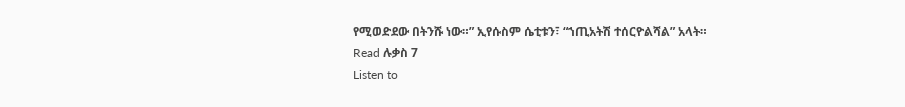የሚወድደው በትንሹ ነው።” ኢየሱስም ሴቲቱን፣ “ኀጢአትሽ ተሰርዮልሻል” አላት።
Read ሉቃስ 7
Listen to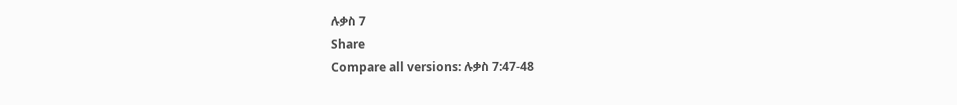ሉቃስ 7
Share
Compare all versions: ሉቃስ 7:47-48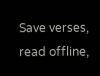Save verses, read offline,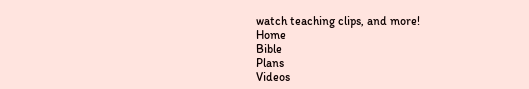watch teaching clips, and more!
Home
Bible
Plans
Videos